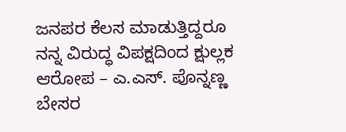ಜನಪರ ಕೆಲಸ ಮಾಡುತ್ತಿದ್ದರೂ ನನ್ನ ವಿರುದ್ಧ ವಿಪಕ್ಷದಿಂದ ಕ್ಷುಲ್ಲಕ ಆರೋಪ – ಎ.ಎಸ್. ಪೊನ್ನಣ್ಣ ಬೇಸರ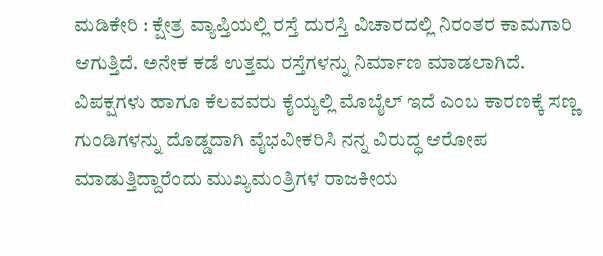ಮಡಿಕೇರಿ : ಕ್ಷೇತ್ರ ವ್ಯಾಪ್ತಿಯಲ್ಲಿ ರಸ್ತೆ ದುರಸ್ತಿ ವಿಚಾರದಲ್ಲಿ ನಿರಂತರ ಕಾಮಗಾರಿ ಆಗುತ್ತಿದೆ. ಅನೇಕ ಕಡೆ ಉತ್ತಮ ರಸ್ತೆಗಳನ್ನು ನಿರ್ಮಾಣ ಮಾಡಲಾಗಿದೆ. ವಿಪಕ್ಷಗಳು ಹಾಗೂ ಕೆಲವವರು ಕೈಯ್ಯಲ್ಲಿ ಮೊಬೈಲ್‌ ಇದೆ ಎಂಬ ಕಾರಣಕ್ಕೆ ಸಣ್ಣ ಗುಂಡಿಗಳನ್ನು ದೊಡ್ಡದಾಗಿ ವೈಭವೀಕರಿಸಿ ನನ್ನ ವಿರುದ್ಧ ಆರೋಪ ಮಾಡುತ್ತಿದ್ದಾರೆಂದು ಮುಖ್ಯಮಂತ್ರಿಗಳ ರಾಜಕೀಯ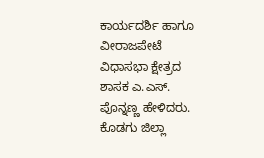ಕಾರ್ಯದರ್ಶಿ ಹಾಗೂ ವೀರಾಜಪೇಟೆ ವಿಧಾಸಭಾ ಕ್ಷೇತ್ರದ ಶಾಸಕ ಎ.ಎಸ್. ಪೊನ್ನಣ್ಣ ಹೇಳಿದರು. ಕೊಡಗು ಜಿಲ್ಲಾ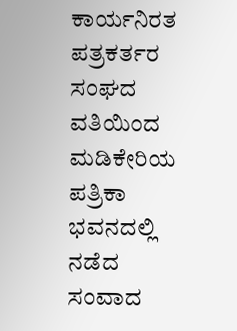ಕಾರ್ಯನಿರತ ಪತ್ರಕರ್ತರ ಸಂಘದ ವತಿಯಿಂದ ಮಡಿಕೇರಿಯ ಪತ್ರಿಕಾ ಭವನದಲ್ಲಿ ನಡೆದ ಸಂವಾದ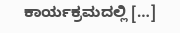ಕಾರ್ಯಕ್ರಮದಲ್ಲಿ […]